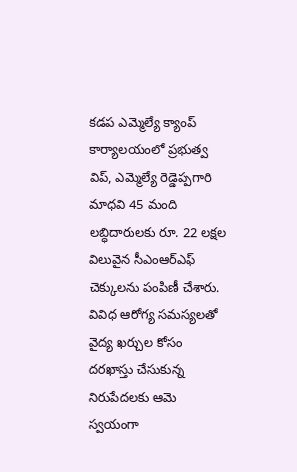కడప ఎమ్మెల్యే క్యాంప్ కార్యాలయంలో ప్రభుత్వ విప్, ఎమ్మెల్యే రెడ్డెప్పగారి మాధవి 45 మంది లబ్ధిదారులకు రూ. 22 లక్షల విలువైన సీఎంఆర్ఎఫ్ చెక్కులను పంపిణీ చేశారు. వివిధ ఆరోగ్య సమస్యలతో వైద్య ఖర్చుల కోసం దరఖాస్తు చేసుకున్న నిరుపేదలకు ఆమె స్వయంగా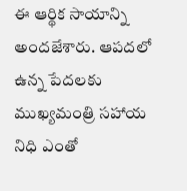ఈ ఆర్థిక సాయాన్ని అందజేశారు. ఆపదలో ఉన్న పేదలకు ముఖ్యమంత్రి సహాయ నిధి ఎంతో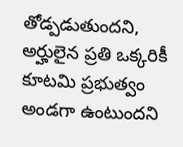తోడ్పడుతుందని, అర్హులైన ప్రతి ఒక్కరికీ కూటమి ప్రభుత్వం అండగా ఉంటుందని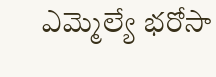ఎమ్మెల్యే భరోసా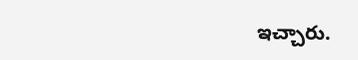ఇచ్చారు.